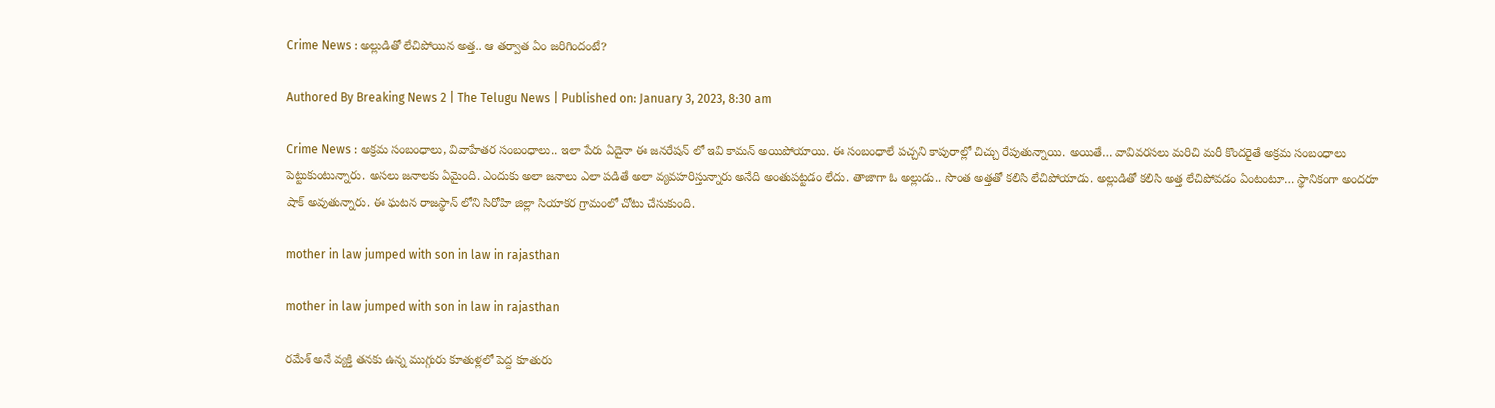Crime News : అల్లుడితో లేచిపోయిన అత్త.. ఆ తర్వాత ఏం జరిగిందంటే?

Authored By Breaking News 2 | The Telugu News | Published on: January 3, 2023, 8:30 am

Crime News : అక్రమ సంబంధాలు, వివాహేతర సంబంధాలు.. ఇలా పేరు ఏదైనా ఈ జనరేషన్ లో ఇవి కామన్ అయిపోయాయి. ఈ సంబంధాలే పచ్చని కాపురాల్లో చిచ్చు రేపుతున్నాయి. అయితే… వావివరసలు మరిచి మరీ కొందరైతే అక్రమ సంబంధాలు పెట్టుకుంటున్నారు. అసలు జనాలకు ఏమైంది. ఎందుకు అలా జనాలు ఎలా పడితే అలా వ్యవహరిస్తున్నారు అనేది అంతుపట్టడం లేదు. తాజాగా ఓ అల్లుడు.. సొంత అత్తతో కలిసి లేచిపోయాడు. అల్లుడితో కలిసి అత్త లేచిపోవడం ఏంటంటూ… స్థానికంగా అందరూ షాక్ అవుతున్నారు. ఈ ఘటన రాజస్థాన్ లోని సిరోహి జిల్లా సియాకర గ్రామంలో చోటు చేసుకుంది.

mother in law jumped with son in law in rajasthan

mother in law jumped with son in law in rajasthan

రమేశ్ అనే వ్యక్తి తనకు ఉన్న ముగ్గురు కూతుళ్లలో పెద్ద కూతురు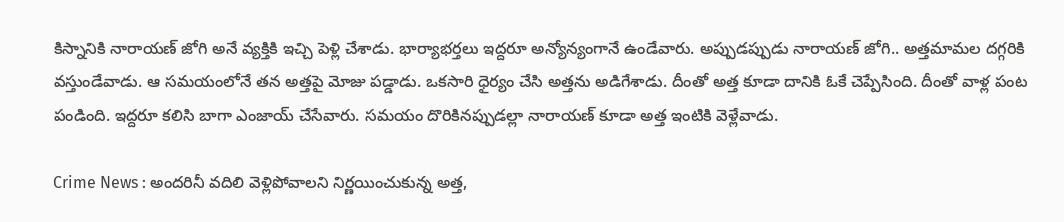కిస్నానికి నారాయణ్ జోగి అనే వ్యక్తికి ఇచ్చి పెళ్లి చేశాడు. భార్యాభర్తలు ఇద్దరూ అన్యోన్యంగానే ఉండేవారు. అప్పుడప్పుడు నారాయణ్ జోగి.. అత్తమామల దగ్గరికి వస్తుండేవాడు. ఆ సమయంలోనే తన అత్తపై మోజు పడ్డాడు. ఒకసారి ధైర్యం చేసి అత్తను అడిగేశాడు. దీంతో అత్త కూడా దానికి ఓకే చెప్పేసింది. దీంతో వాళ్ల పంట పండింది. ఇద్దరూ కలిసి బాగా ఎంజాయ్ చేసేవారు. సమయం దొరికినప్పుడల్లా నారాయణ్ కూడా అత్త ఇంటికి వెళ్లేవాడు.

Crime News : అందరినీ వదిలి వెళ్లిపోవాలని నిర్ణయించుకున్న అత్త,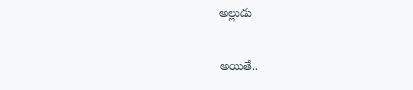అల్లుడు

అయితే..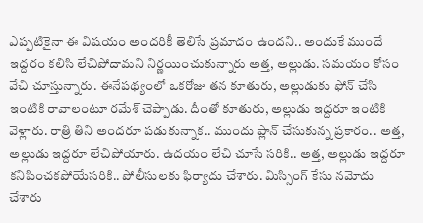ఎప్పటికైనా ఈ విషయం అందరికీ తెలిసే ప్రమాదం ఉందని.. అందుకే ముందే ఇద్దరం కలిసి లేచిపోదామని నిర్ణయించుకున్నారు అత్త, అల్లుడు. సమయం కోసం వేచి చూస్తున్నారు. ఈనేపథ్యంలో ఒకరోజు తన కూతురు, అల్లుడుకు ఫోన్ చేసి ఇంటికి రావాలంటూ రమేశ్ చెప్పాడు. దీంతో కూతురు, అల్లుడు ఇద్దరూ ఇంటికి వెళ్లారు. రాత్రి తిని అందరూ పడుకున్నాక.. ముందు ప్లాన్ చేసుకున్న ప్రకారం.. అత్త, అల్లుడు ఇద్దరూ లేచిపోయారు. ఉదయం లేచి చూసే సరికి.. అత్త, అల్లుడు ఇద్దరూ కనిపించకపోయేసరికి.. పోలీసులకు ఫిర్యాదు చేశారు. మిస్సింగ్ కేసు నమోదు చేశారు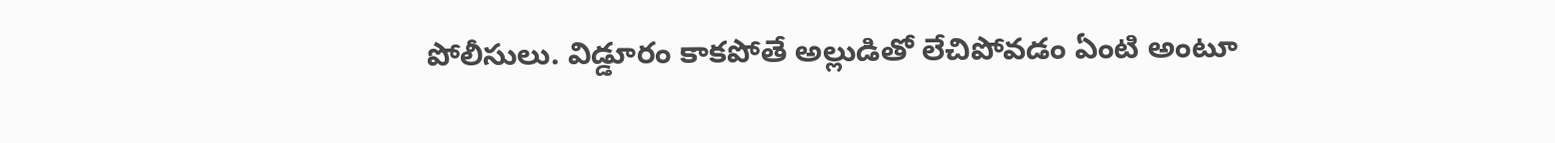పోలీసులు. విడ్డూరం కాకపోతే అల్లుడితో లేచిపోవడం ఏంటి అంటూ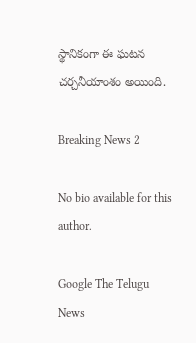స్థానికంగా ఈ ఘటన చర్చనీయాంశం అయింది.

Breaking News 2

No bio available for this author.

Google The Telugu News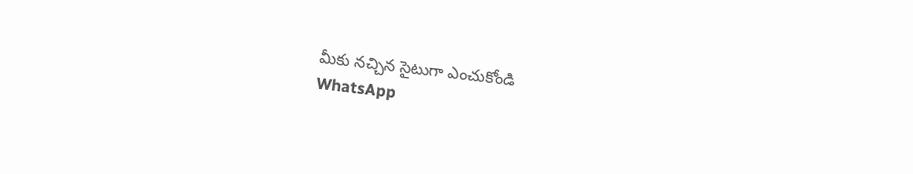మీకు నచ్చిన సైటుగా ఎంచుకోండి
WhatsApp